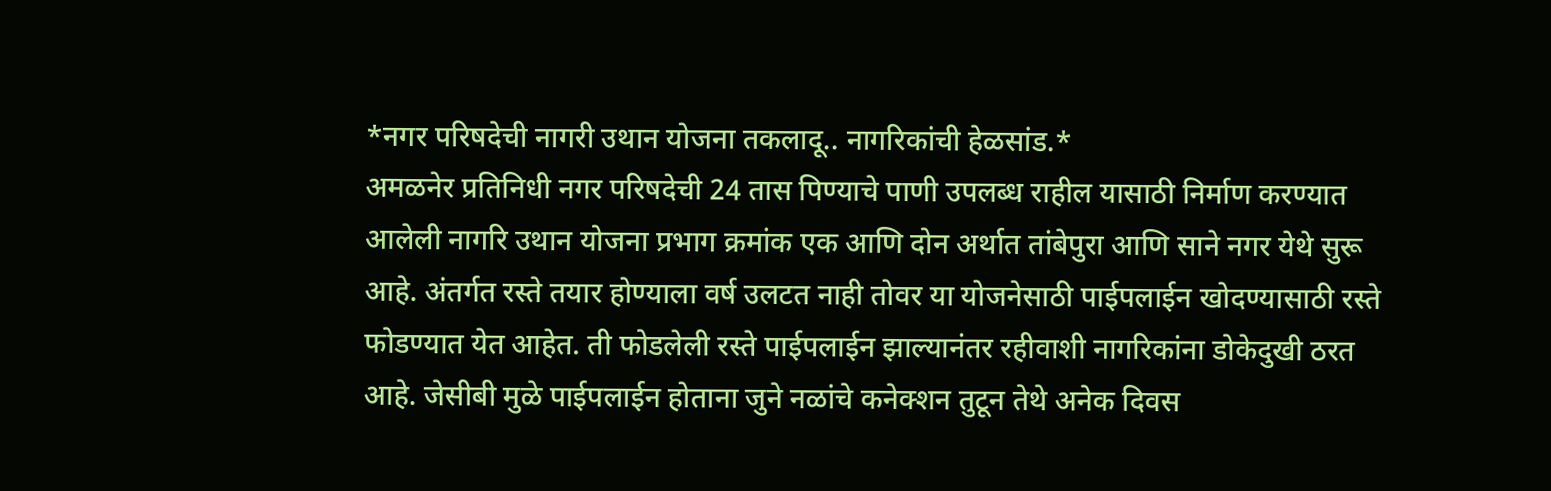*नगर परिषदेची नागरी उथान योजना तकलादू.. नागरिकांची हेळसांड.*
अमळनेर प्रतिनिधी नगर परिषदेची 24 तास पिण्याचे पाणी उपलब्ध राहील यासाठी निर्माण करण्यात आलेली नागरि उथान योजना प्रभाग क्रमांक एक आणि दोन अर्थात तांबेपुरा आणि साने नगर येथे सुरू आहे. अंतर्गत रस्ते तयार होण्याला वर्ष उलटत नाही तोवर या योजनेसाठी पाईपलाईन खोदण्यासाठी रस्ते फोडण्यात येत आहेत. ती फोडलेली रस्ते पाईपलाईन झाल्यानंतर रहीवाशी नागरिकांना डोकेदुखी ठरत आहे. जेसीबी मुळे पाईपलाईन होताना जुने नळांचे कनेक्शन तुटून तेथे अनेक दिवस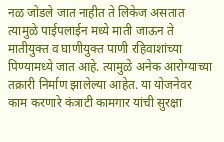नळ जोडले जात नाहीत ते लिकेज असतात त्यामुळे पाईपलाईन मध्ये माती जाऊन ते मातीयुक्त व घाणीयुक्त पाणी रहिवाशांच्या पिण्यामध्ये जात आहे. त्यामुळे अनेक आरोग्याच्या तक्रारी निर्माण झालेल्या आहेत. या योजनेवर काम करणारे कंत्राटी कामगार यांची सुरक्षा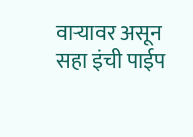वाऱ्यावर असून सहा इंची पाईप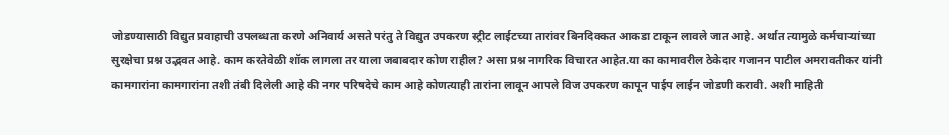जोडण्यासाठी विद्युत प्रवाहाची उपलब्धता करणे अनिवार्य असते परंतु ते विद्युत उपकरण स्ट्रीट लाईटच्या तारांवर बिनदिक्कत आकडा टाकून लावले जात आहे. अर्थात त्यामुळे कर्मचाऱ्यांच्या सुरक्षेचा प्रश्न उद्भवत आहे. काम करतेवेळी शॉक लागला तर याला जबाबदार कोण राहील? असा प्रश्न नागरिक विचारत आहेत.या का कामावरील ठेकेदार गजानन पाटील अमरावतीकर यांनी कामगारांना कामगारांना तशी तंबी दिलेली आहे की नगर परिषदेचे काम आहे कोणत्याही तारांना लावून आपले विज उपकरण कापून पाईप लाईन जोडणी करावी. अशी माहिती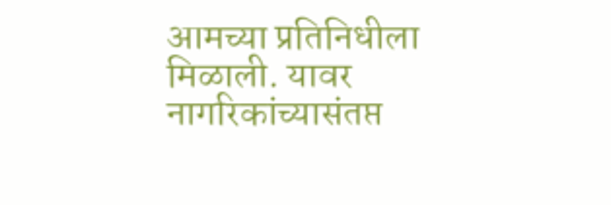आमच्या प्रतिनिधीला मिळाली. यावर नागरिकांच्यासंतप्त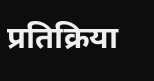प्रतिक्रिया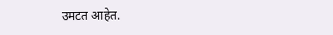उमटत आहेत.